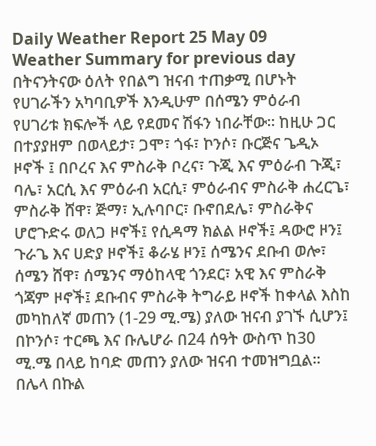Daily Weather Report 25 May 09
Weather Summary for previous day
በትናንትናው ዕለት የበልግ ዝናብ ተጠቃሚ በሆኑት የሀገራችን አካባቢዎች እንዲሁም በሰሜን ምዕራብ የሀገሪቱ ክፍሎች ላይ የደመና ሽፋን ነበራቸው፡፡ ከዚሁ ጋር በተያያዘም በወላይታ፣ ጋሞ፣ ጎፋ፣ ኮንሶ፣ ቡርጅና ጌዲኦ ዞኖች ፤ በቦረና እና ምስራቅ ቦረና፣ ጉጂ እና ምዕራብ ጉጂ፣ ባሌ፣ አርሲ እና ምዕራብ አርሲ፣ ምዕራብና ምስራቅ ሐረርጌ፣ ምስራቅ ሸዋ፣ ጅማ፣ ኢሉባቦር፣ ቡኖበደሌ፣ ምስራቅና ሆሮጉድሩ ወለጋ ዞኖች፤ የሲዳማ ክልል ዞኖች፤ ዳውሮ ዞን፤ ጉራጌ እና ሀድያ ዞኖች፤ ቆራሄ ዞን፤ ሰሜንና ደቡብ ወሎ፣ ሰሜን ሸዋ፣ ሰሜንና ማዕከላዊ ጎንደር፣ አዊ እና ምስራቅ ጎጃም ዞኖች፤ ደቡብና ምስራቅ ትግራይ ዞኖች ከቀላል እስከ መካከለኛ መጠን (1-29 ሚ.ሜ) ያለው ዝናብ ያገኙ ሲሆን፤ በኮንሶ፣ ተርጫ እና ቡሌሆራ በ24 ሰዓት ውስጥ ከ30 ሚ.ሜ በላይ ከባድ መጠን ያለው ዝናብ ተመዝግቧል፡፡ በሌላ በኩል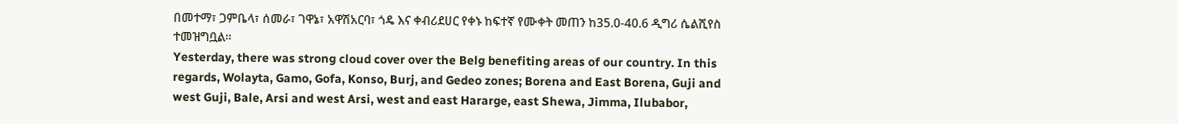በመተማ፣ ጋምቤላ፣ ሰመራ፣ ገዋኔ፣ አዋሽአርባ፣ ጎዴ እና ቀብሪደሀር የቀኑ ከፍተኛ የሙቀት መጠን ከ35.0-40.6 ዲግሪ ሴልሺየስ ተመዝግቧል፡፡
Yesterday, there was strong cloud cover over the Belg benefiting areas of our country. In this regards, Wolayta, Gamo, Gofa, Konso, Burj, and Gedeo zones; Borena and East Borena, Guji and west Guji, Bale, Arsi and west Arsi, west and east Hararge, east Shewa, Jimma, Ilubabor,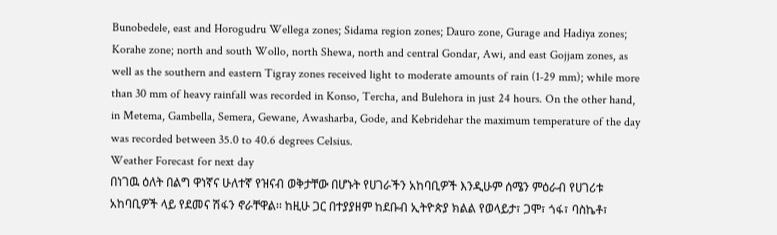Bunobedele, east and Horogudru Wellega zones; Sidama region zones; Dauro zone, Gurage and Hadiya zones; Korahe zone; north and south Wollo, north Shewa, north and central Gondar, Awi, and east Gojjam zones, as well as the southern and eastern Tigray zones received light to moderate amounts of rain (1-29 mm); while more than 30 mm of heavy rainfall was recorded in Konso, Tercha, and Bulehora in just 24 hours. On the other hand, in Metema, Gambella, Semera, Gewane, Awasharba, Gode, and Kebridehar the maximum temperature of the day was recorded between 35.0 to 40.6 degrees Celsius.
Weather Forecast for next day
በነገዉ ዕለት በልግ ዋነኛና ሁለተኛ የዝናብ ወቅታቸው በሆኑት የሀገራችን አከባቢዎች እንዲሁም ሰሜን ምዕራብ የሀገሪቱ አከባቢዎች ላይ የደመና ሽፋን ኖራቸዋል፡፡ ከዚሁ ጋር በተያያዘም ከደቡብ ኢትዮጵያ ክልል የወላይታ፣ ጋሞ፣ ጎፋ፣ ባስኬቶ፣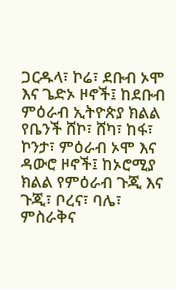ጋርዱላ፣ ኮሬ፣ ደቡብ ኦሞ እና ጌድኦ ዞኖች፤ ከደቡብ ምዕራብ ኢትዮጵያ ክልል የቤንች ሸኮ፣ ሸካ፣ ከፋ፣ ኮንታ፣ ምዕራብ ኦሞ እና ዳውሮ ዞኖች፤ ከኦሮሚያ ክልል የምዕራብ ጉጂ እና ጉጂ፣ ቦረና፣ ባሌ፣ ምስራቅና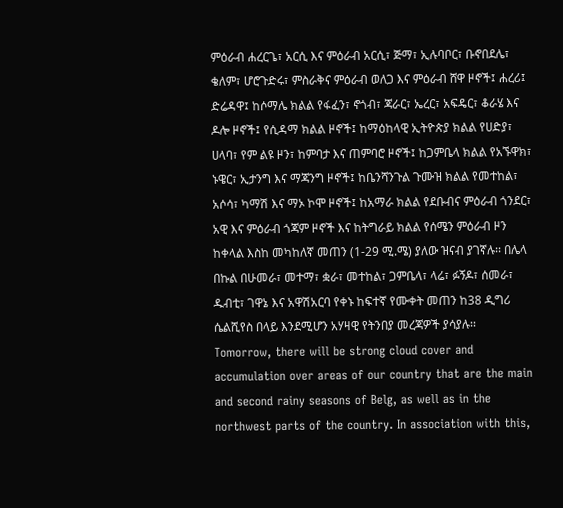ምዕራብ ሐረርጌ፣ አርሲ እና ምዕራብ አርሲ፣ ጅማ፣ ኢሉባቦር፣ ቡኖበደሌ፣ ቄለም፣ ሆሮጉድሩ፣ ምስራቅና ምዕራብ ወለጋ እና ምዕራብ ሸዋ ዞኖች፤ ሐረሪ፤ ድሬዳዋ፤ ከሶማሌ ክልል የፋፈን፣ ኖጎብ፣ ጃራር፣ ኤረር፣ አፍዴር፣ ቆራሄ እና ዶሎ ዞኖች፤ የሲዳማ ክልል ዞኖች፤ ከማዕከላዊ ኢትዮጵያ ክልል የሀድያ፣ ሀላባ፣ የም ልዩ ዞን፣ ከምባታ እና ጠምባሮ ዞኖች፤ ከጋምቤላ ክልል የአኙዋክ፣ ኑዌር፣ ኢታንግ እና ማጃንግ ዞኖች፤ ከቤንሻንጉል ጉሙዝ ክልል የመተከል፣ አሶሳ፣ ካማሽ እና ማኦ ኮሞ ዞኖች፤ ከአማራ ክልል የደቡብና ምዕራብ ጎንደር፣ አዊ እና ምዕራብ ጎጃም ዞኖች እና ከትግራይ ክልል የሰሜን ምዕራብ ዞን ከቀላል እስከ መካከለኛ መጠን (1-29 ሚ.ሜ) ያለው ዝናብ ያገኛሉ፡፡ በሌላ በኩል በሁመራ፣ መተማ፣ ቋራ፣ መተከል፣ ጋምቤላ፣ ላሬ፣ ፉኝዶ፣ ሰመራ፣ ዱብቲ፣ ገዋኔ እና አዋሽአርባ የቀኑ ከፍተኛ የሙቀት መጠን ከ38 ዲግሪ ሴልሺየስ በላይ እንደሚሆን አሃዛዊ የትንበያ መረጃዎች ያሳያሉ፡፡
Tomorrow, there will be strong cloud cover and accumulation over areas of our country that are the main and second rainy seasons of Belg, as well as in the northwest parts of the country. In association with this,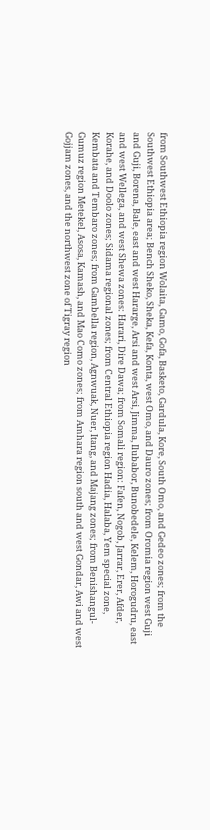from Southwest Ethiopia region Wolaita, Gamo, Gofa, Basketo, Gardula, Kore, South Omo, and Gedeo zones; from the Southwest Ethiopia area; Bench Sheko, Sheka, Kefa, Konta, west Omo, and Dauro zones; from Oromia region west Guji and Guji, Borena, Bale, east and west Hararge, Arsi and west Arsi, Jimma, Ilubabor, Bunobedele, Kelem, Horogudru, east and west Wellega, and west Shewa zones: Harari, Dire Dawa; from Somali region: Fafen, Nogob, Jarrar, Erer, Afder, Korahe, and Doolo zones; Sidama regional zones; from Central Ethiopia region Hadia, Halaba, Yem special zone, Kembata and Tembaro zones; from Gambella region, Agnwuak, Nuer, Itang, and Majang zones; from Benishangul-Gumuz region Metekel, Asosa, Kamash, and Mao Como zones; from Amhara region south and west Gondar, Awi and west Gojjam zones, and the northwest zone of Tigray region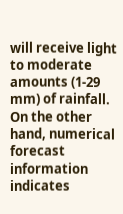will receive light to moderate amounts (1-29 mm) of rainfall. On the other hand, numerical forecast information indicates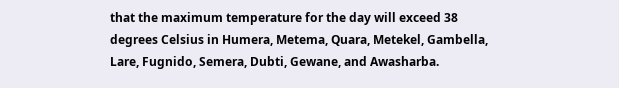that the maximum temperature for the day will exceed 38 degrees Celsius in Humera, Metema, Quara, Metekel, Gambella, Lare, Fugnido, Semera, Dubti, Gewane, and Awasharba.